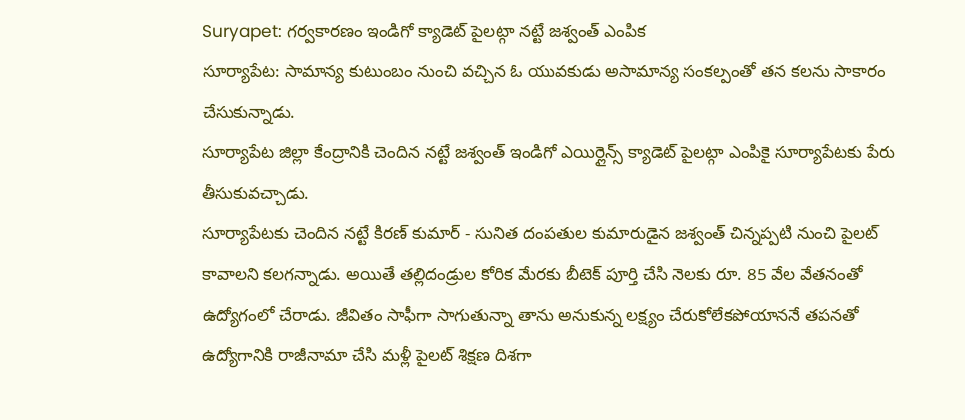Suryapet: గర్వకారణం ఇండిగో క్యాడెట్ పైలట్గా నట్టే జశ్వంత్ ఎంపిక
సూర్యాపేట: సామాన్య కుటుంబం నుంచి వచ్చిన ఓ యువకుడు అసామాన్య సంకల్పంతో తన కలను సాకారం చేసుకున్నాడు.
సూర్యాపేట జిల్లా కేంద్రానికి చెందిన నట్టే జశ్వంత్ ఇండిగో ఎయిర్లైన్స్ క్యాడెట్ పైలట్గా ఎంపికై సూర్యాపేటకు పేరు తీసుకువచ్చాడు.
సూర్యాపేటకు చెందిన నట్టే కిరణ్ కుమార్ - సునిత దంపతుల కుమారుడైన జశ్వంత్ చిన్నప్పటి నుంచి పైలట్ కావాలని కలగన్నాడు. అయితే తల్లిదండ్రుల కోరిక మేరకు బీటెక్ పూర్తి చేసి నెలకు రూ. 85 వేల వేతనంతో ఉద్యోగంలో చేరాడు. జీవితం సాఫీగా సాగుతున్నా తాను అనుకున్న లక్ష్యం చేరుకోలేకపోయాననే తపనతో ఉద్యోగానికి రాజీనామా చేసి మళ్లీ పైలట్ శిక్షణ దిశగా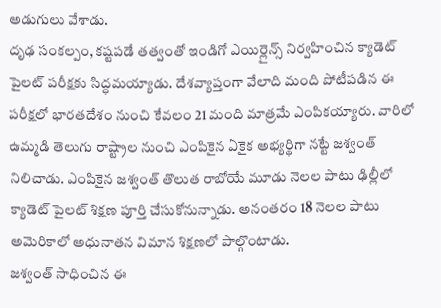అడుగులు వేశాడు.
దృఢ సంకల్పం, కష్టపడే తత్వంతో ఇండిగో ఎయిర్లైన్స్ నిర్వహించిన క్యాడెట్ పైలట్ పరీక్షకు సిద్ధమయ్యాడు. దేశవ్యాప్తంగా వేలాది మంది పోటీపడిన ఈ పరీక్షలో భారతదేశం నుంచి కేవలం 21 మంది మాత్రమే ఎంపికయ్యారు. వారిలో ఉమ్మడి తెలుగు రాష్ట్రాల నుంచి ఎంపికైన ఏకైక అభ్యర్థిగా నట్టే జశ్వంత్ నిలిచాడు. ఎంపికైన జశ్వంత్ తొలుత రాబోయే మూడు నెలల పాటు ఢిల్లీలో క్యాడెట్ పైలట్ శిక్షణ పూర్తి చేసుకోనున్నాడు. అనంతరం 18 నెలల పాటు అమెరికాలో అధునాతన విమాన శిక్షణలో పాల్గొంటాడు.
జశ్వంత్ సాధించిన ఈ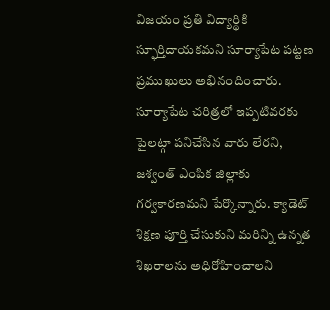విజయం ప్రతి విద్యార్థికి స్ఫూర్తిదాయకమని సూర్యాపేట పట్టణ ప్రముఖులు అభినందించారు. సూర్యాపేట చరిత్రలో ఇప్పటివరకు పైలట్గా పనిచేసిన వారు లేరని, జశ్వంత్ ఎంపిక జిల్లాకు గర్వకారణమని పేర్కొన్నారు. క్యాడెట్ శిక్షణ పూర్తి చేసుకుని మరిన్ని ఉన్నత శిఖరాలను అధిరోహించాలని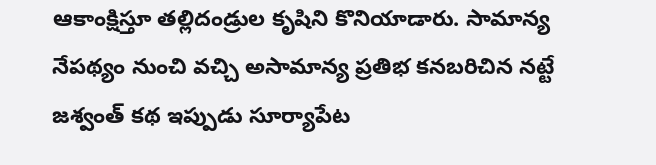ఆకాంక్షిస్తూ తల్లిదండ్రుల కృషిని కొనియాడారు. సామాన్య నేపథ్యం నుంచి వచ్చి అసామాన్య ప్రతిభ కనబరిచిన నట్టే జశ్వంత్ కథ ఇప్పుడు సూర్యాపేట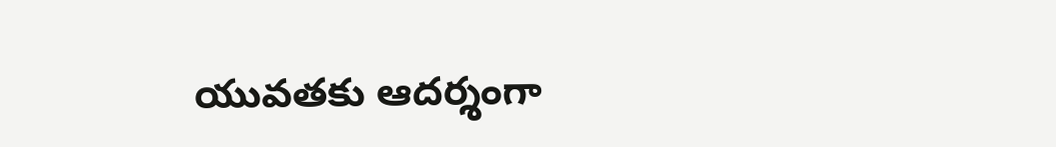యువతకు ఆదర్శంగా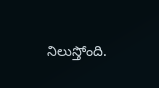నిలుస్తోంది.